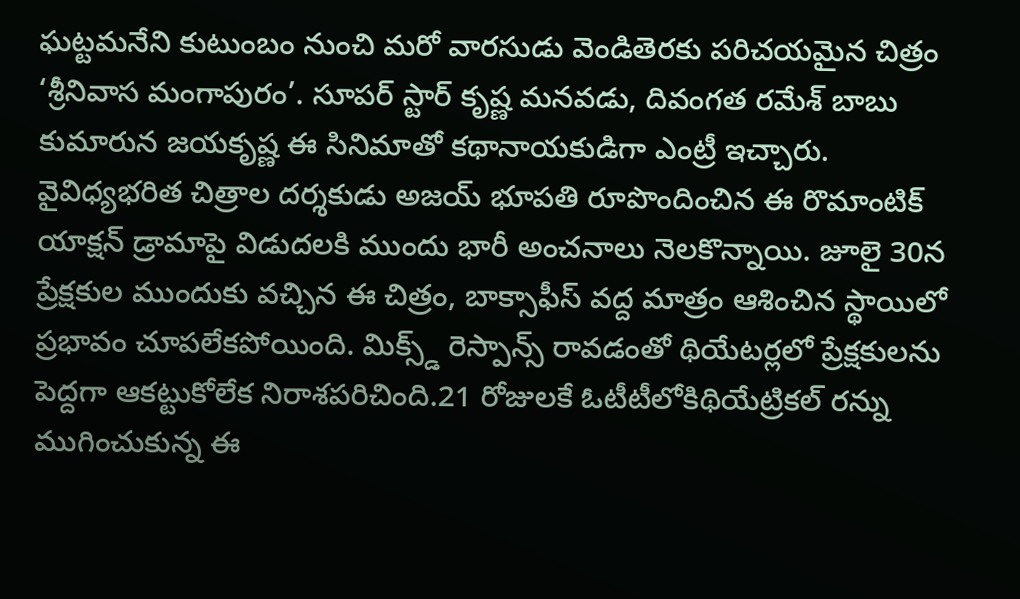ఘట్టమనేని కుటుంబం నుంచి మరో వారసుడు వెండితెరకు పరిచయమైన చిత్రం ‘శ్రీనివాస మంగాపురం’. సూపర్ స్టార్ కృష్ణ మనవడు, దివంగత రమేశ్ బాబు కుమారున జయకృష్ణ ఈ సినిమాతో కథానాయకుడిగా ఎంట్రీ ఇచ్చారు. వైవిధ్యభరిత చిత్రాల దర్శకుడు అజయ్ భూపతి రూపొందించిన ఈ రొమాంటిక్ యాక్షన్ డ్రామాపై విడుదలకి ముందు భారీ అంచనాలు నెలకొన్నాయి. జూలై 30న ప్రేక్షకుల ముందుకు వచ్చిన ఈ చిత్రం, బాక్సాఫీస్ వద్ద మాత్రం ఆశించిన స్థాయిలో ప్రభావం చూపలేకపోయింది. మిక్స్డ్ రెస్పాన్స్ రావడంతో థియేటర్లలో ప్రేక్షకులను పెద్దగా ఆకట్టుకోలేక నిరాశపరిచింది.21 రోజులకే ఓటీటీలోకిథియేట్రికల్ రన్ను ముగించుకున్న ఈ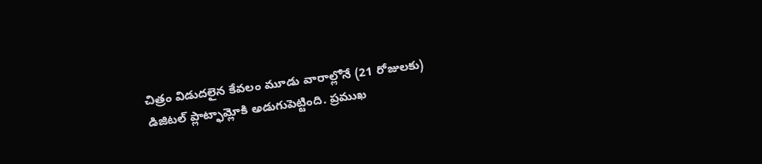చిత్రం విడుదలైన కేవలం మూడు వారాల్లోనే (21 రోజులకు) డిజిటల్ ప్లాట్ఫామ్లోకి అడుగుపెట్టింది. ప్రముఖ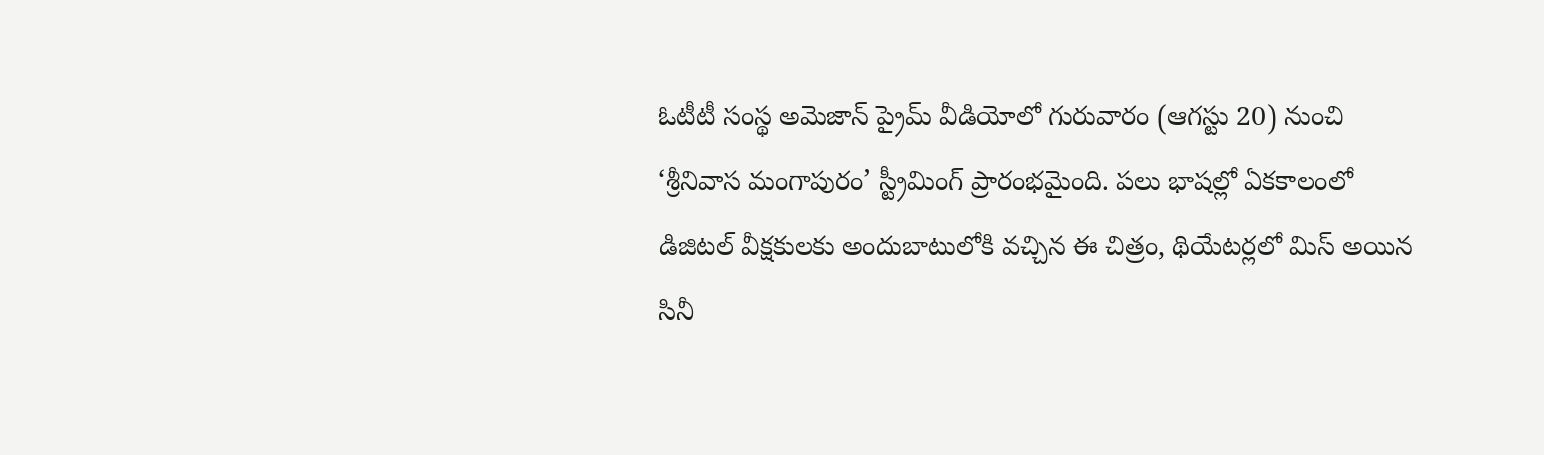ఓటీటీ సంస్థ అమెజాన్ ప్రైమ్ వీడియోలో గురువారం (ఆగస్టు 20) నుంచి ‘శ్రీనివాస మంగాపురం’ స్ట్రీమింగ్ ప్రారంభమైంది. పలు భాషల్లో ఏకకాలంలో డిజిటల్ వీక్షకులకు అందుబాటులోకి వచ్చిన ఈ చిత్రం, థియేటర్లలో మిస్ అయిన సినీ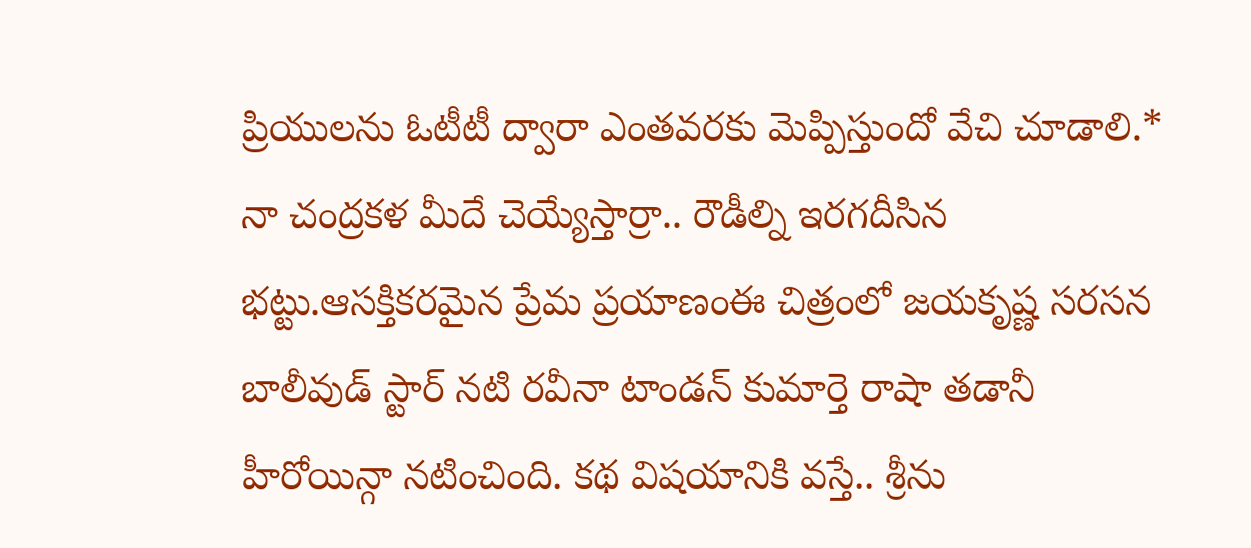ప్రియులను ఓటీటీ ద్వారా ఎంతవరకు మెప్పిస్తుందో వేచి చూడాలి.* నా చంద్రకళ మీదే చెయ్యేస్తార్రా.. రౌడీల్ని ఇరగదీసిన భట్టు.ఆసక్తికరమైన ప్రేమ ప్రయాణంఈ చిత్రంలో జయకృష్ణ సరసన బాలీవుడ్ స్టార్ నటి రవీనా టాండన్ కుమార్తె రాషా తడానీ హీరోయిన్గా నటించింది. కథ విషయానికి వస్తే.. శ్రీను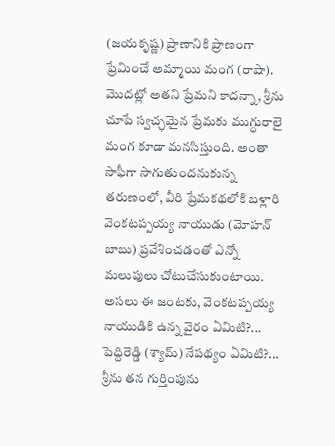(జయకృష్ణ) ప్రాణానికి ప్రాణంగా ప్రేమించే అమ్మాయి మంగ (రాషా). మొదట్లో అతని ప్రేమని కాదన్నా, శ్రీను చూపే స్వచ్ఛమైన ప్రేమకు ముగ్ధురాలై మంగ కూడా మనసిస్తుంది. అంతా సాఫీగా సాగుతుందనుకున్న తరుణంలో, వీరి ప్రేమకథలోకి బళ్లారి వెంకటప్పయ్య నాయుడు (మోహన్ బాబు) ప్రవేశించడంతో ఎన్నో మలుపులు చోటుచేసుకుంటాయి. అసలు ఈ జంటకు, వెంకటప్పయ్య నాయుడికి ఉన్న వైరం ఏమిటి?... పెద్దిరెడ్డి (శ్యామ్) నేపథ్యం ఏమిటి?... శ్రీను తన గుర్తింపును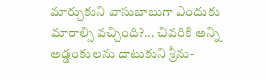మార్చుకుని వాసుబాబుగా ఎందుకు మారాల్సి వచ్చింది?... చివరికి అన్ని అడ్డంకులను దాటుకుని శ్రీను-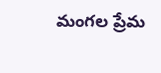మంగల ప్రేమ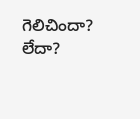గెలిచిందా? లేదా?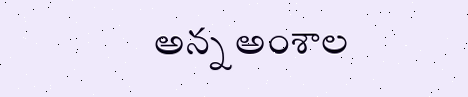అన్న అంశాల